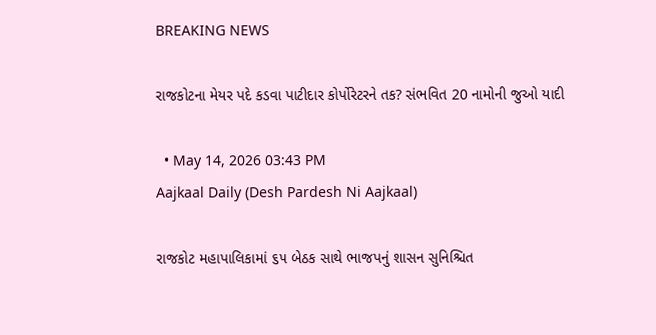BREAKING NEWS

રાજકોટના મેયર પદે કડવા પાટીદાર કોર્પોરેટરને તક? સંભવિત 20 નામોની જુઓ યાદી

  • May 14, 2026 03:43 PM
Aajkaal Daily (Desh Pardesh Ni Aajkaal)

રાજકોટ મહાપાલિકામાં ૬૫ બેઠક સાથે ભાજપનું શાસન સુનિશ્ચિત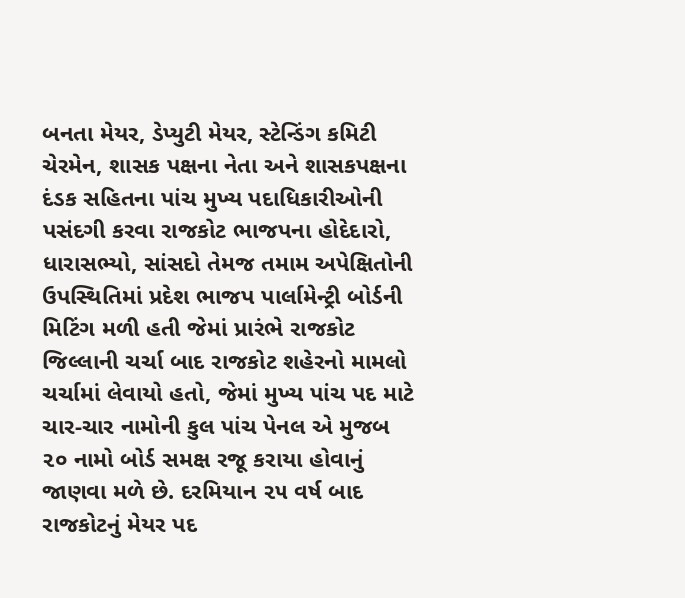બનતા મેયર, ડેપ્યુટી મેયર, સ્ટેન્ડિંગ કમિટી ચેરમેન, શાસક પક્ષના નેતા અને શાસકપક્ષના દંડક સહિતના પાંચ મુખ્ય પદાધિકારીઓની પસંદગી કરવા રાજકોટ ભાજપના હોદેદારો, ધારાસભ્યો, સાંસદો તેમજ તમામ અપેક્ષિતોની ઉપસ્થિતિમાં પ્રદેશ ભાજપ પાર્લામેન્ટ્રી બોર્ડની મિટિંગ મળી હતી જેમાં પ્રારંભે રાજકોટ જિલ્લાની ચર્ચા બાદ રાજકોટ શહેરનો મામલો ચર્ચામાં લેવાયો હતો, જેમાં મુખ્ય પાંચ પદ માટે ચાર-ચાર નામોની કુલ પાંચ પેનલ એ મુજબ ૨૦ નામો બોર્ડ સમક્ષ રજૂ કરાયા હોવાનું જાણવા મળે છે. દરમિયાન ૨૫ વર્ષ બાદ રાજકોટનું મેયર પદ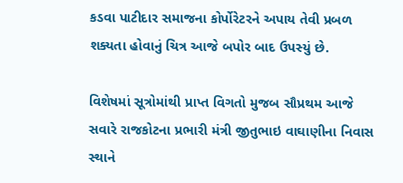કડવા પાટીદાર સમાજના કોર્પોરેટરને અપાય તેવી પ્રબળ શક્યતા હોવાનું ચિત્ર આજે બપોર બાદ ઉપસ્યું છે.

વિશેષમાં સૂત્રોમાંથી પ્રાપ્ત વિગતો મુજબ સૌપ્રથમ આજે સવારે રાજકોટના પ્રભારી મંત્રી જીતુભાઇ વાઘાણીના નિવાસ સ્થાને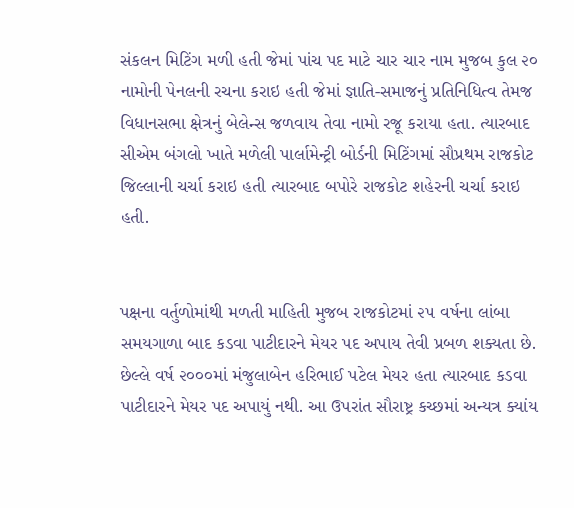સંકલન મિટિંગ મળી હતી જેમાં પાંચ પદ માટે ચાર ચાર નામ મુજબ કુલ ૨૦ નામોની પેનલની રચના કરાઇ હતી જેમાં જ્ઞાતિ-સમાજનું પ્રતિનિધિત્વ તેમજ વિધાનસભા ક્ષેત્રનું બેલેન્સ જળવાય તેવા નામો રજૂ કરાયા હતા. ત્યારબાદ સીએમ બંગલો ખાતે મળેલી પાર્લામેન્ટ્રી બોર્ડની મિટિંગમાં સૌપ્રથમ રાજકોટ જિલ્લાની ચર્ચા કરાઇ હતી ત્યારબાદ બપોરે રાજકોટ શહેરની ચર્ચા કરાઇ હતી.


પક્ષના વર્તુળોમાંથી મળતી માહિતી મુજબ રાજકોટમાં ૨૫ વર્ષના લાંબા સમયગાળા બાદ કડવા પાટીદારને મેયર પદ અપાય તેવી પ્રબળ શક્યતા છે. છેલ્લે વર્ષ ૨૦૦૦માં મંજુલાબેન હરિભાઈ પટેલ મેયર હતા ત્યારબાદ કડવા પાટીદારને મેયર પદ અપાયું નથી. આ ઉપરાંત સૌરાષ્ટ્ર કચ્છમાં અન્યત્ર ક્યાંય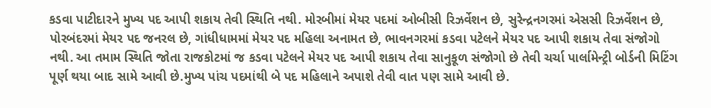કડવા પાટીદારને મુખ્ય પદ આપી શકાય તેવી સ્થિતિ નથી. મોરબીમાં મેયર પદમાં ઓબીસી રિઝર્વેશન છે, સુરેન્દ્રનગરમાં એસસી રિઝર્વેશન છે, પોરબંદરમાં મેયર પદ જનરલ છે, ગાંધીધામમાં મેયર પદ મહિલા અનામત છે, ભાવનગરમાં કડવા પટેલને મેયર પદ આપી શકાય તેવા સંજોગો નથી. આ તમામ સ્થિતિ જોતા રાજકોટમાં જ કડવા પટેલને મેયર પદ આપી શકાય તેવા સાનુકૂળ સંજોગો છે તેવી ચર્ચા પાર્લામેન્ટ્રી બોર્ડની મિટિંગ પૂર્ણ થયા બાદ સામે આવી છે.મુખ્ય પાંચ પદમાંથી બે પદ મહિલાને અપાશે તેવી વાત પણ સામે આવી છે.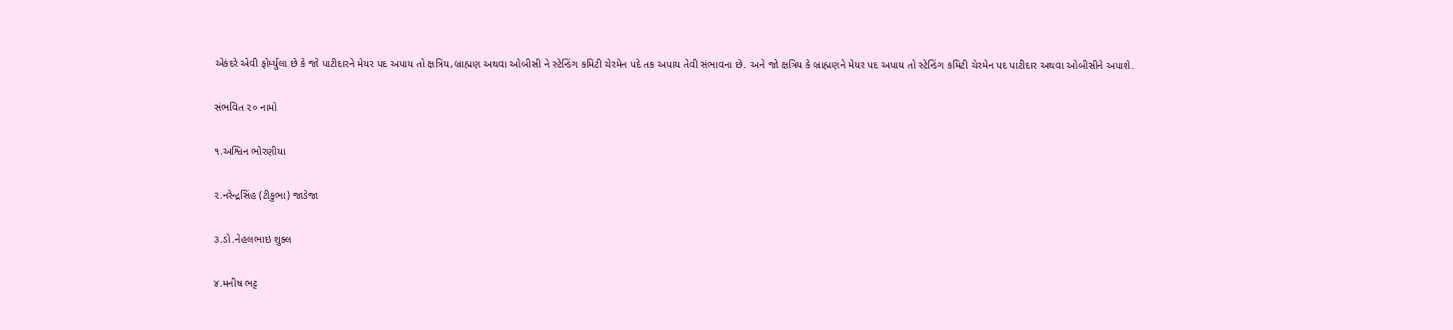એકંદરે એવી ફોર્મ્યુલા છે કે જો પાટીદારને મેયર પદ અપાય તો ક્ષત્રિય,બ્રાહ્મણ અથવા ઓબીસી ને સ્ટેન્ડિંગ કમિટી ચેરમેન પદે તક અપાય તેવી સંભાવના છે. અને જો ક્ષત્રિય કે બ્રાહ્મણને મેયર પદ અપાય તો સ્ટેન્ડિંગ કમિટી ચેરમેન પદ પાટીદાર અથવા ઓબીસીને અપાશે.

સંભવિત ૨૦ નામો

૧.અશ્વિન ભોરણીયા

૨.નરેન્દ્રસિંહ (ટીકુભા) જાડેજા

૩.ડો.નેહલભાઇ શુક્લ

૪.મનીષ ભટ્ટ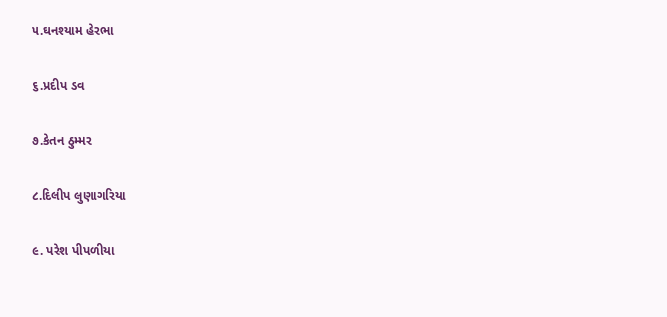૫.ઘનશ્યામ હેરભા

૬.પ્રદીપ ડવ

૭.કેતન ઠુમ્મર

૮.દિલીપ લુણાગરિયા

૯. પરેશ પીપળીયા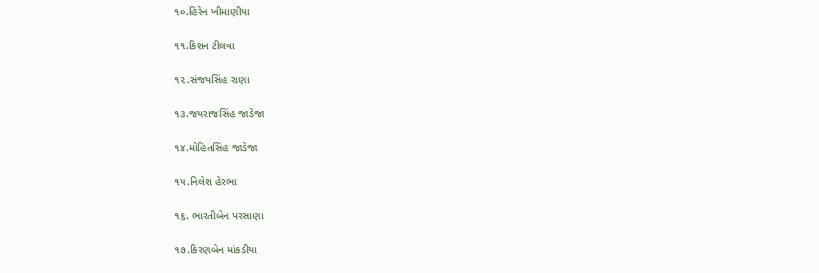૧૦.હિરેન ખીમાણીયા

૧૧.કિશન ટીલવા

૧૨.સંજયસિંહ રાણા

૧૩.જયરાજસિંહ જાડેજા

૧૪.મોહિતસિંહ જાડેજા

૧૫.નિલેશ હેરભા

૧૬. ભારતીબેન પરસાણા

૧૭.કિરણબેન માંકડીયા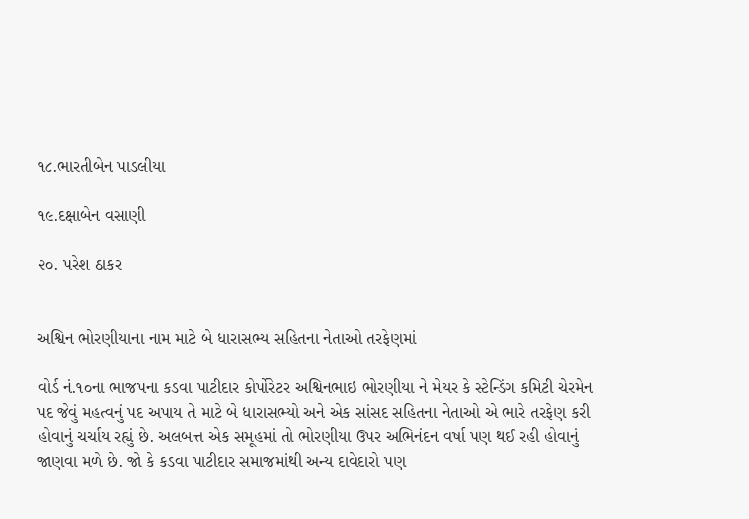૧૮.ભારતીબેન પાડલીયા

૧૯.દક્ષાબેન વસાણી

૨૦. પરેશ ઠાકર


અશ્વિન ભોરણીયાના નામ માટે બે ધારાસભ્ય સહિતના નેતાઓ તરફેણમાં

વોર્ડ નં.૧૦ના ભાજપના કડવા પાટીદાર કોર્પોરેટર અશ્વિનભાઇ ભોરણીયા ને મેયર કે સ્ટેન્ડિંગ કમિટી ચેરમેન પદ જેવું મહત્વનું પદ અપાય તે માટે બે ધારાસભ્યો અને એક સાંસદ સહિતના નેતાઓ એ ભારે તરફેણ કરી હોવાનું ચર્ચાય રહ્યું છે. અલબત્ત એક સમૂહમાં તો ભોરણીયા ઉપર અભિનંદન વર્ષા પણ થઈ રહી હોવાનું જાણવા મળે છે. જો કે કડવા પાટીદાર સમાજમાંથી અન્ય દાવેદારો પણ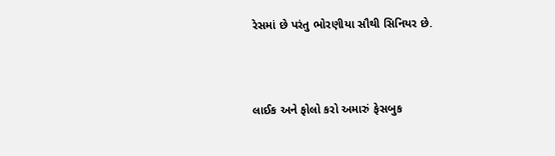રેસમાં છે પરંતુ ભોરણીયા સૌથી સિનિયર છે.



લાઈક અને ફોલો કરો અમારું ફેસબુક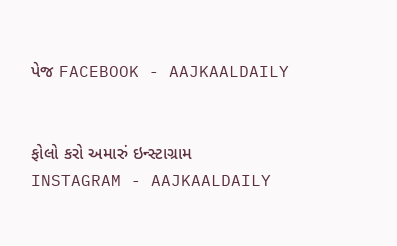પેજ FACEBOOK - AAJKAALDAILY


ફોલો કરો અમારું ઇન્સ્ટાગ્રામ INSTAGRAM - AAJKAALDAILY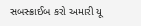સબસ્ક્રાઈબ કરો અમારી યૂ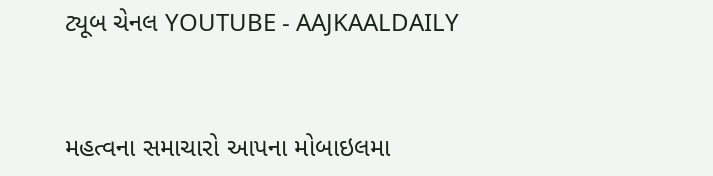ટ્યૂબ ચેનલ YOUTUBE - AAJKAALDAILY


મહત્વના સમાચારો આપના મોબાઇલમા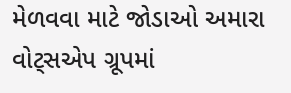મેળવવા માટે જોડાઓ અમારા વોટ્સએપ ગ્રૂપમાં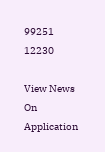99251 12230

View News On Application